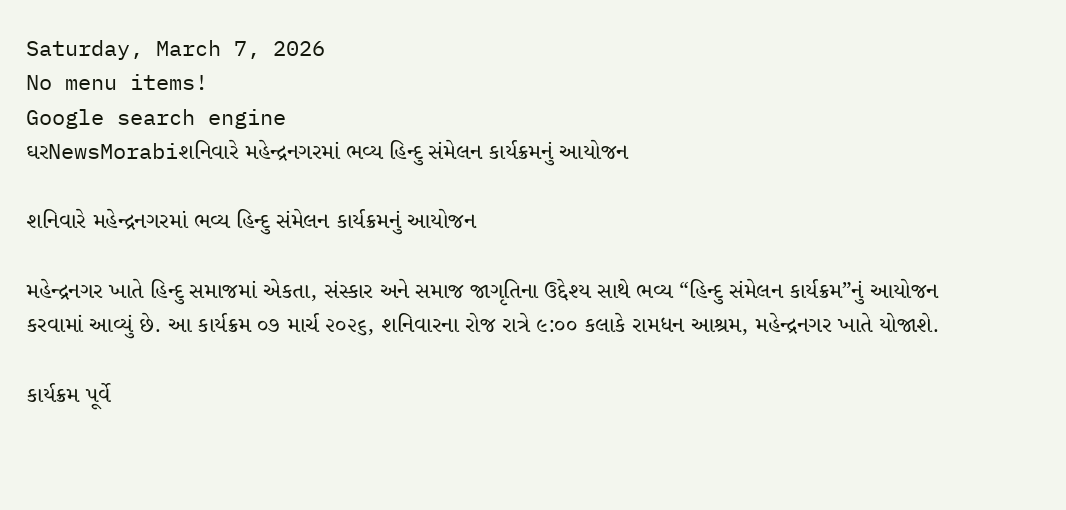Saturday, March 7, 2026
No menu items!
Google search engine
ઘરNewsMorabiશનિવારે મહેન્દ્રનગરમાં ભવ્ય હિન્દુ સંમેલન કાર્યક્રમનું આયોજન

શનિવારે મહેન્દ્રનગરમાં ભવ્ય હિન્દુ સંમેલન કાર્યક્રમનું આયોજન

મહેન્દ્રનગર ખાતે હિન્દુ સમાજમાં એકતા, સંસ્કાર અને સમાજ જાગૃતિના ઉદ્દેશ્ય સાથે ભવ્ય “હિન્દુ સંમેલન કાર્યક્રમ”નું આયોજન કરવામાં આવ્યું છે. આ કાર્યક્રમ ૦૭ માર્ચ ૨૦૨૬, શનિવારના રોજ રાત્રે ૯:૦૦ કલાકે રામધન આશ્રમ, મહેન્દ્રનગર ખાતે યોજાશે.

કાર્યક્રમ પૂર્વે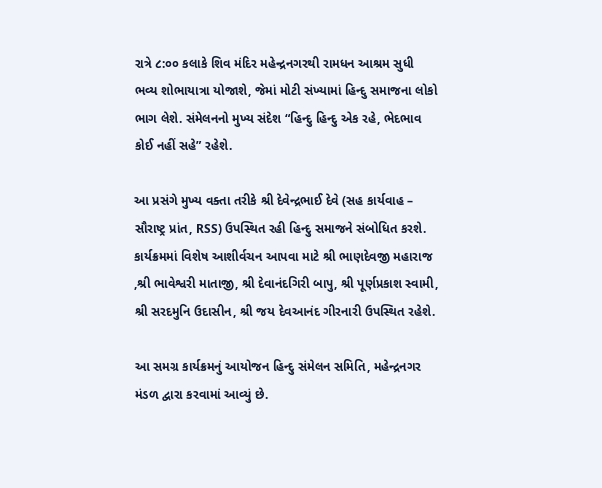રાત્રે ૮:૦૦ કલાકે શિવ મંદિર મહેન્દ્રનગરથી રામધન આશ્રમ સુધી ભવ્ય શોભાયાત્રા યોજાશે, જેમાં મોટી સંખ્યામાં હિન્દુ સમાજના લોકો ભાગ લેશે. સંમેલનનો મુખ્ય સંદેશ “હિન્દુ હિન્દુ એક રહે, ભેદભાવ કોઈ નહીં સહે” રહેશે.

આ પ્રસંગે મુખ્ય વક્તા તરીકે શ્રી દેવેન્દ્રભાઈ દેવે (સહ કાર્યવાહ – સૌરાષ્ટ્ર પ્રાંત, RSS) ઉપસ્થિત રહી હિન્દુ સમાજને સંબોધિત કરશે. કાર્યક્રમમાં વિશેષ આશીર્વચન આપવા માટે શ્રી ભાણદેવજી મહારાજ ,શ્રી ભાવેશ્વરી માતાજી, શ્રી દેવાનંદગિરી બાપુ, શ્રી પૂર્ણપ્રકાશ સ્વામી, શ્રી સરદમુનિ ઉદાસીન, શ્રી જય દેવઆનંદ ગીરનારી ઉપસ્થિત રહેશે.

આ સમગ્ર કાર્યક્રમનું આયોજન હિન્દુ સંમેલન સમિતિ, મહેન્દ્રનગર મંડળ દ્વારા કરવામાં આવ્યું છે.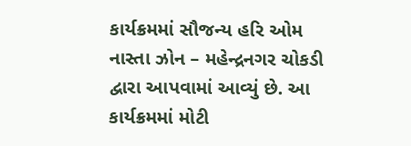કાર્યક્રમમાં સૌજન્ય હરિ ઓમ નાસ્તા ઝોન – મહેન્દ્રનગર ચોકડી દ્વારા આપવામાં આવ્યું છે. આ કાર્યક્રમમાં મોટી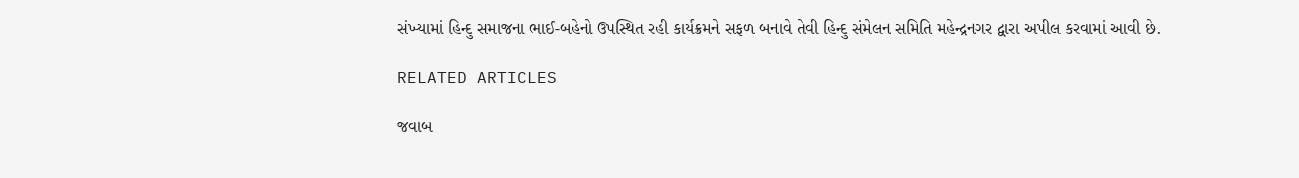સંખ્યામાં હિન્દુ સમાજના ભાઈ-બહેનો ઉપસ્થિત રહી કાર્યક્રમને સફળ બનાવે તેવી હિન્દુ સંમેલન સમિતિ મહેન્દ્રનગર દ્વારા અપીલ કરવામાં આવી છે.

RELATED ARTICLES

જવાબ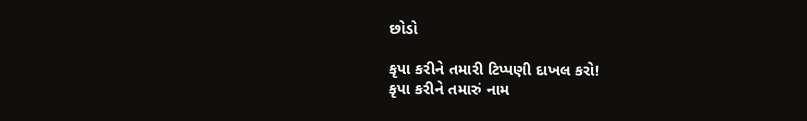છોડો

કૃપા કરીને તમારી ટિપ્પણી દાખલ કરો!
કૃપા કરીને તમારું નામ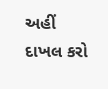અહીં દાખલ કરો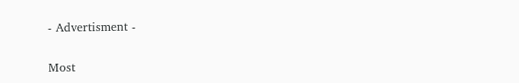- Advertisment -

Most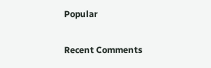Popular

Recent Comments